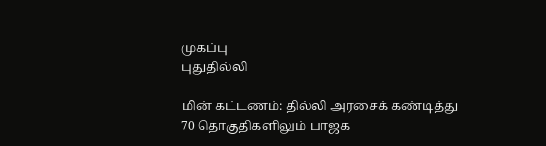முகப்பு
புதுதில்லி

மின் கட்டணம்: தில்லி அரசைக் கண்டித்து 70 தொகுதிகளிலும் பாஜக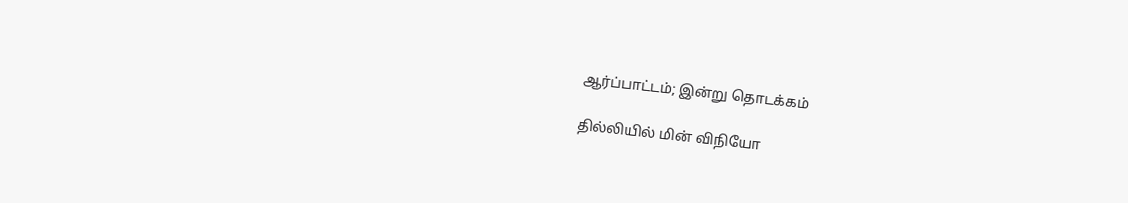ஆர்ப்பாட்டம்; இன்று தொடக்கம்

தில்லியில் மின் விநியோ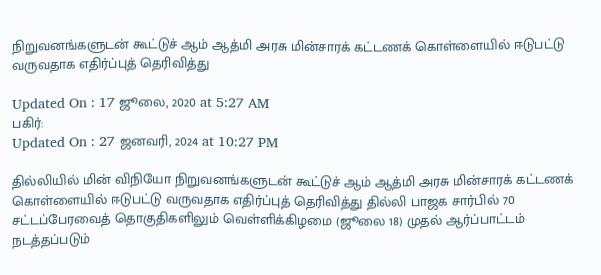நிறுவனங்களுடன் கூட்டுச் ஆம் ஆத்மி அரசு மின்சாரக் கட்டணக் கொள்ளையில் ஈடுபட்டு வருவதாக எதிர்ப்புத் தெரிவித்து

Updated On : 17 ஜூலை, 2020 at 5:27 AM
பகிர்:
Updated On : 27 ஜனவரி, 2024 at 10:27 PM

தில்லியில் மின் விநியோ நிறுவனங்களுடன் கூட்டுச் ஆம் ஆத்மி அரசு மின்சாரக் கட்டணக் கொள்ளையில் ஈடுபட்டு வருவதாக எதிர்ப்புத் தெரிவித்து தில்லி பாஜக சார்பில் 70 சட்டப்பேரவைத் தொகுதிகளிலும் வெள்ளிக்கிழமை (ஜூலை 18) முதல் ஆர்ப்பாட்டம் நடத்தப்படும்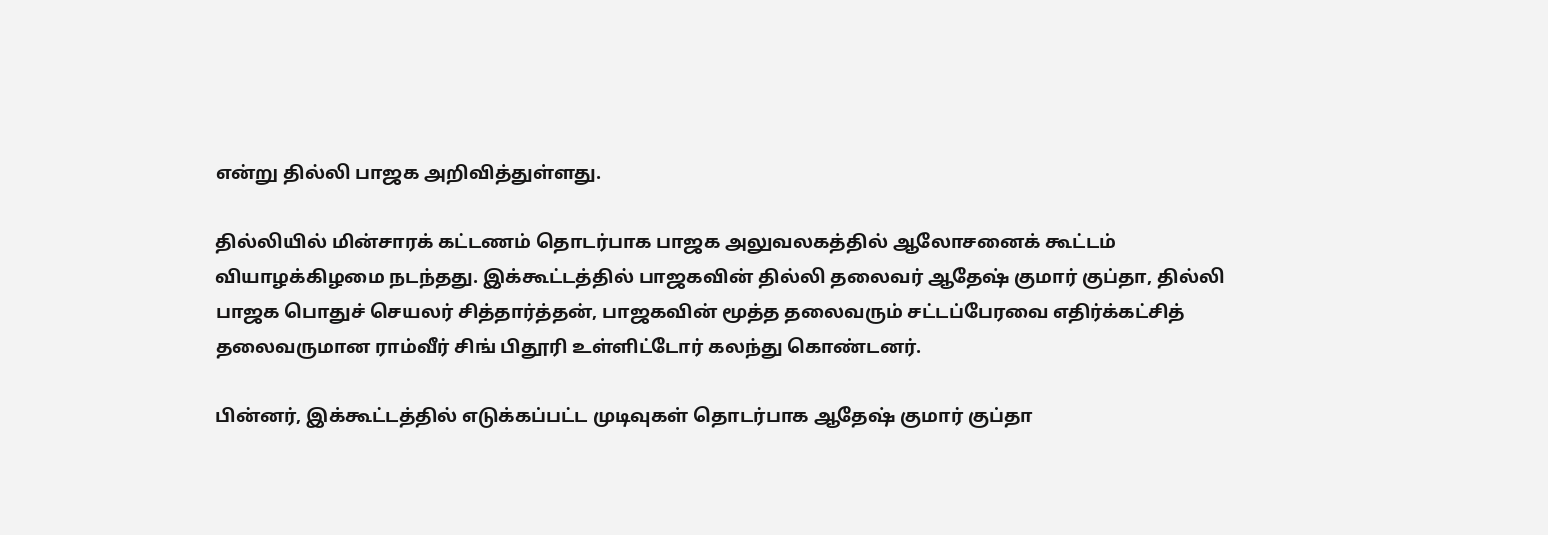என்று தில்லி பாஜக அறிவித்துள்ளது.

தில்லியில் மின்சாரக் கட்டணம் தொடர்பாக பாஜக அலுவலகத்தில் ஆலோசனைக் கூட்டம் வியாழக்கிழமை நடந்தது. இக்கூட்டத்தில் பாஜகவின் தில்லி தலைவர் ஆதேஷ் குமார் குப்தா, தில்லி பாஜக பொதுச் செயலர் சித்தார்த்தன், பாஜகவின் மூத்த தலைவரும் சட்டப்பேரவை எதிர்க்கட்சித் தலைவருமான ராம்வீர் சிங் பிதூரி உள்ளிட்டோர் கலந்து கொண்டனர்.

பின்னர், இக்கூட்டத்தில் எடுக்கப்பட்ட முடிவுகள் தொடர்பாக ஆதேஷ் குமார் குப்தா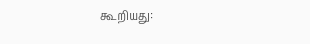கூறியது: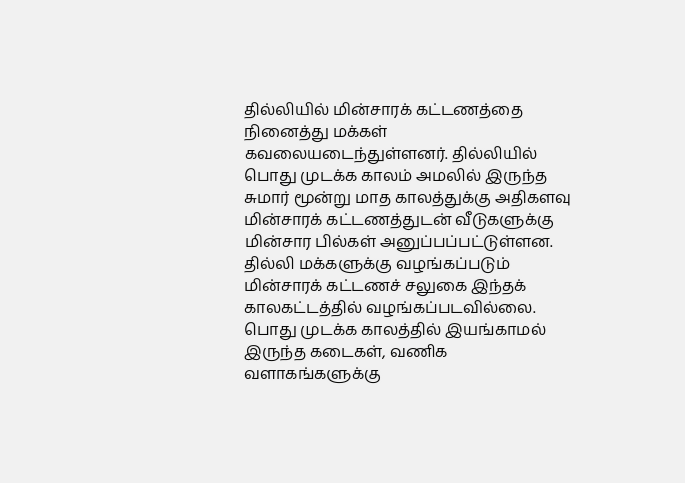தில்லியில் மின்சாரக் கட்டணத்தை நினைத்து மக்கள் கவலையடைந்துள்ளனர். தில்லியில் பொது முடக்க காலம் அமலில் இருந்த சுமார் மூன்று மாத காலத்துக்கு அதிகளவு மின்சாரக் கட்டணத்துடன் வீடுகளுக்கு மின்சார பில்கள் அனுப்பப்பட்டுள்ளன. தில்லி மக்களுக்கு வழங்கப்படும் மின்சாரக் கட்டணச் சலுகை இந்தக் காலகட்டத்தில் வழங்கப்படவில்லை. பொது முடக்க காலத்தில் இயங்காமல் இருந்த கடைகள், வணிக வளாகங்களுக்கு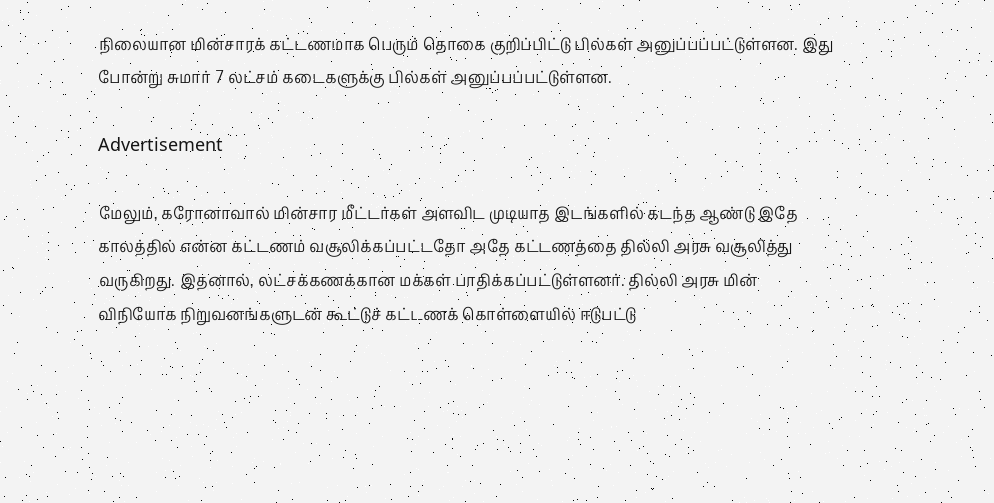நிலையான மின்சாரக் கட்டணமாக பெரும் தொகை குறிப்பிட்டு பில்கள் அனுப்பப்பட்டுள்ளன. இது போன்று சுமார் 7 லட்சம் கடைகளுக்கு பில்கள் அனுப்பப்பட்டுள்ளன.

Advertisement

மேலும், கரோனாவால் மின்சார மீட்டர்கள் அளவிட முடியாத இடங்களில் கடந்த ஆண்டு இதே காலத்தில் என்ன கட்டணம் வசூலிக்கப்பட்டதோ அதே கட்டணத்தை தில்லி அரசு வசூலித்து வருகிறது. இதனால், லட்சக்கணக்கான மக்கள் பாதிக்கப்பட்டுள்ளனர். தில்லி அரசு மின் விநியோக நிறுவனங்களுடன் கூட்டுச் கட்டணக் கொள்ளையில் ஈடுபட்டு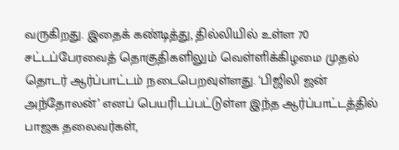வருகிறது. இதைக் கண்டித்து, தில்லியில் உள்ள 70 சட்டப்பேரவைத் தொகுதிகளிலும் வெள்ளிக்கிழமை முதல் தொடர் ஆர்ப்பாட்டம் நடைபெறவுள்ளது. ‘பிஜிலி ஜன் அந்தோலன்’ எனப் பெயரிடப்பட்டுள்ள இந்த ஆர்ப்பாட்டத்தில் பாஜக தலைவர்கள்,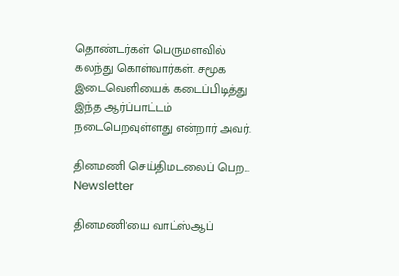தொண்டர்கள் பெருமளவில் கலந்து கொள்வார்கள். சமூக இடைவெளியைக் கடைப்பிடித்து இந்த ஆர்ப்பாட்டம் நடைபெறவுள்ளது என்றார் அவர்.

தினமணி செய்திமடலைப் பெற... Newsletter

தினமணி'யை வாட்ஸ்ஆப்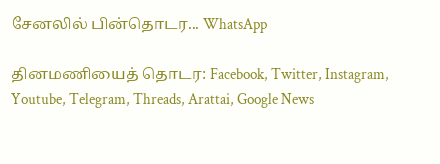சேனலில் பின்தொடர... WhatsApp

தினமணியைத் தொடர: Facebook, Twitter, Instagram, Youtube, Telegram, Threads, Arattai, Google News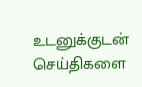உடனுக்குடன் செய்திகளை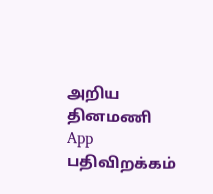அறிய தினமணி App பதிவிறக்கம்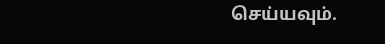செய்யவும்.